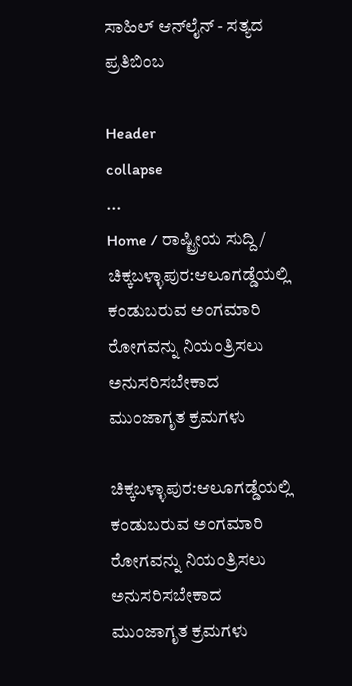ಸಾಹಿಲ್ ಆನ್‌ಲೈನ್ - ಸತ್ಯದ ಪ್ರತಿಬಿಂಬ

Header
collapse
...
Home / ರಾಷ್ಟ್ರೀಯ ಸುದ್ದಿ / ಚಿಕ್ಕಬಳ್ಳಾಪುರ:ಆಲೂಗಡ್ಡೆಯಲ್ಲಿ ಕಂಡುಬರುವ ಅಂಗಮಾರಿ ರೋಗವನ್ನು ನಿಯಂತ್ರಿಸಲು ಅನುಸರಿಸಬೇಕಾದ ಮುಂಜಾಗೃತ ಕ್ರಮಗಳು

ಚಿಕ್ಕಬಳ್ಳಾಪುರ:ಆಲೂಗಡ್ಡೆಯಲ್ಲಿ ಕಂಡುಬರುವ ಅಂಗಮಾರಿ ರೋಗವನ್ನು ನಿಯಂತ್ರಿಸಲು ಅನುಸರಿಸಬೇಕಾದ ಮುಂಜಾಗೃತ ಕ್ರಮಗಳು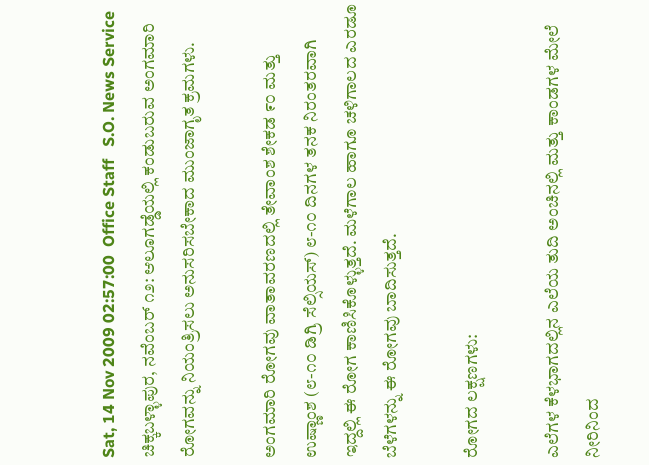Sat, 14 Nov 2009 02:57:00  Office Staff   S.O. News Service
ಚಿಕ್ಕಬಳ್ಳಾಪುರ, ನವೆಂಬರ್ ೧೨: ಆಲೂಗಡ್ಡೆಯಲ್ಲಿ ಕಂಡುಬರುವ ಅಂಗಮಾರಿ ರೋಗವನ್ನು ನಿಯಂತ್ರಿಸಲು ಅನುಸರಿಸಬೇಕಾದ ಮುಂಜಾಗೃತ ಕ್ರಮಗಳು.

ಅಂಗಮಾರಿ ರೋಗವು ವಾತಾವರಣದಲ್ಲಿ ತೇವಾಂಶ ಶೇಕಡ ೯೦ ಮತ್ತು ಉಷ್ಣಾಂಶ (೮-೧೦ ಡಿಗ್ರಿ ಸೆಲ್ಸಿಯಸ್) ೮-೧೦ ದಿನಗಳ ತನಕ ನಿರಂತರವಾಗಿ ಇದ್ದಲ್ಲಿ ಈ ರೋಗ ಕಾಣಿಸಿಕೊಳ್ಳುತ್ತದೆ. ಮಳೆಗಾಲ ಹಾಗೂ ಚಳಿಗಾಲದ ಎರಡೂ ಬೆಳೆಗಳನ್ನು ಈ ರೋಗವು ಬಾದಿಸುತ್ತದೆ.

ರೋಗದ ಲಕ್ಷಣಗಳು:

ಎಲೆಗಳ ಕೆಳಭಾಗದಲ್ಲಿನ ಎಲೆಯ ತುದಿ ಅಂಚಿನಲ್ಲಿ ಮತ್ತು ಕಾಂಡಗಳ ಮೇಲೆ ನೀರಿನಿಂದ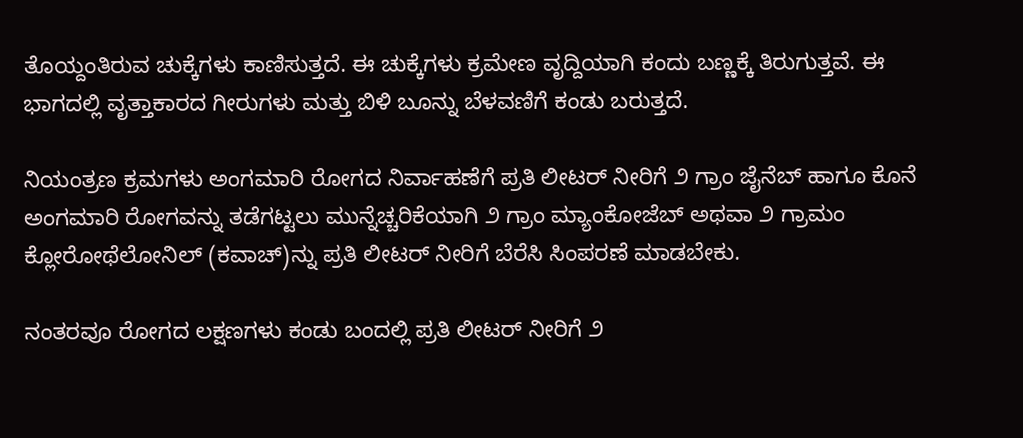ತೊಯ್ದಂತಿರುವ ಚುಕ್ಕೆಗಳು ಕಾಣಿಸುತ್ತದೆ. ಈ ಚುಕ್ಕೆಗಳು ಕ್ರಮೇಣ ವೃದ್ದಿಯಾಗಿ ಕಂದು ಬಣ್ಣಕ್ಕೆ ತಿರುಗುತ್ತವೆ. ಈ ಭಾಗದಲ್ಲಿ ವೃತ್ತಾಕಾರದ ಗೀರುಗಳು ಮತ್ತು ಬಿಳಿ ಬೂನ್ನು ಬೆಳವಣಿಗೆ ಕಂಡು ಬರುತ್ತದೆ.

ನಿಯಂತ್ರಣ ಕ್ರಮಗಳು ಅಂಗಮಾರಿ ರೋಗದ ನಿರ್ವಾಹಣೆಗೆ ಪ್ರತಿ ಲೀಟರ್ ನೀರಿಗೆ ೨ ಗ್ರಾಂ ಜೈನೆಬ್ ಹಾಗೂ ಕೊನೆ ಅಂಗಮಾರಿ ರೋಗವನ್ನು ತಡೆಗಟ್ಟಲು ಮುನ್ನೆಚ್ಚರಿಕೆಯಾಗಿ ೨ ಗ್ರಾಂ ಮ್ಯಾಂಕೋಜೆಬ್ ಅಥವಾ ೨ ಗ್ರಾಮಂ ಕ್ಲೋರೋಥೆಲೋನಿಲ್ (ಕವಾಚ್)ನ್ನು ಪ್ರತಿ ಲೀಟರ್ ನೀರಿಗೆ ಬೆರೆಸಿ ಸಿಂಪರಣೆ ಮಾಡಬೇಕು.

ನಂತರವೂ ರೋಗದ ಲಕ್ಷಣಗಳು ಕಂಡು ಬಂದಲ್ಲಿ ಪ್ರತಿ ಲೀಟರ್ ನೀರಿಗೆ ೨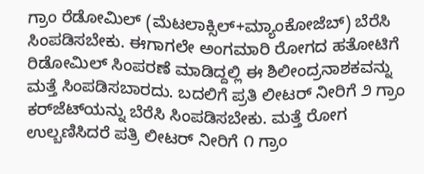ಗ್ರಾಂ ರೆಡೋಮಿಲ್ (ಮೆಟಲಾಕ್ಸಿಲ್+ಮ್ಯಾಂಕೋಜೆಬ್) ಬೆರೆಸಿ ಸಿಂಪಡಿಸಬೇಕು. ಈಗಾಗಲೇ ಅಂಗಮಾರಿ ರೋಗದ ಹತೋಟಿಗೆ ರಿಡೋಮಿಲ್ ಸಿಂಪರಣೆ ಮಾಡಿದ್ದಲ್ಲಿ ಈ ಶಿಲೀಂದ್ರನಾಶಕವನ್ನು ಮತ್ತೆ ಸಿಂಪಡಿಸಬಾರದು. ಬದಲಿಗೆ ಪ್ರತಿ ಲೀಟರ್ ನೀರಿಗೆ ೨ ಗ್ರಾಂ ಕರ್‌ಜೆಟ್‌ಯನ್ನು ಬೆರೆಸಿ ಸಿಂಪಡಿಸಬೇಕು. ಮತ್ತೆ ರೋಗ ಉಲ್ಬಣಿಸಿದರೆ ಪತ್ರಿ ಲೀಟರ್ ನೀರಿಗೆ ೧ ಗ್ರಾಂ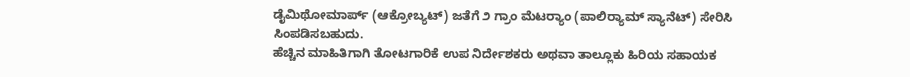ಡೈಮಿಥೋಮಾರ್ಪ್ (ಆಕ್ರೋಬ್ಯಟ್) ಜತೆಗೆ ೨ ಗ್ರಾಂ ಮೆಟರ್‍ಯಾಂ (ಪಾಲಿರ್‍ಯಾಮ್ ಸ್ಯಾನೆಟ್) ಸೇರಿಸಿ ಸಿಂಪಡಿಸಬಹುದು.
ಹೆಚ್ಚಿನ ಮಾಹಿತಿಗಾಗಿ ತೋಟಗಾರಿಕೆ ಉಪ ನಿರ್ದೇಶಕರು ಅಥವಾ ತಾಲ್ಲೂಕು ಹಿರಿಯ ಸಹಾಯಕ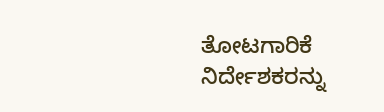ತೋಟಗಾರಿಕೆ ನಿರ್ದೇಶಕರನ್ನು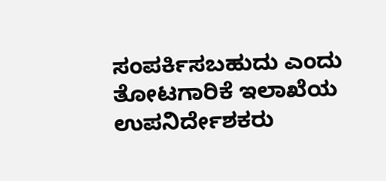ಸಂಪರ್ಕಿಸಬಹುದು ಎಂದು ತೋಟಗಾರಿಕೆ ಇಲಾಖೆಯ ಉಪನಿರ್ದೇಶಕರು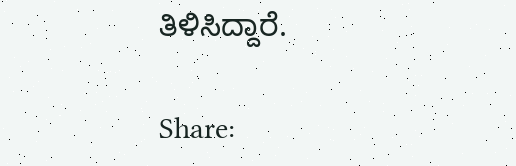ತಿಳಿಸಿದ್ದಾರೆ.

Share: